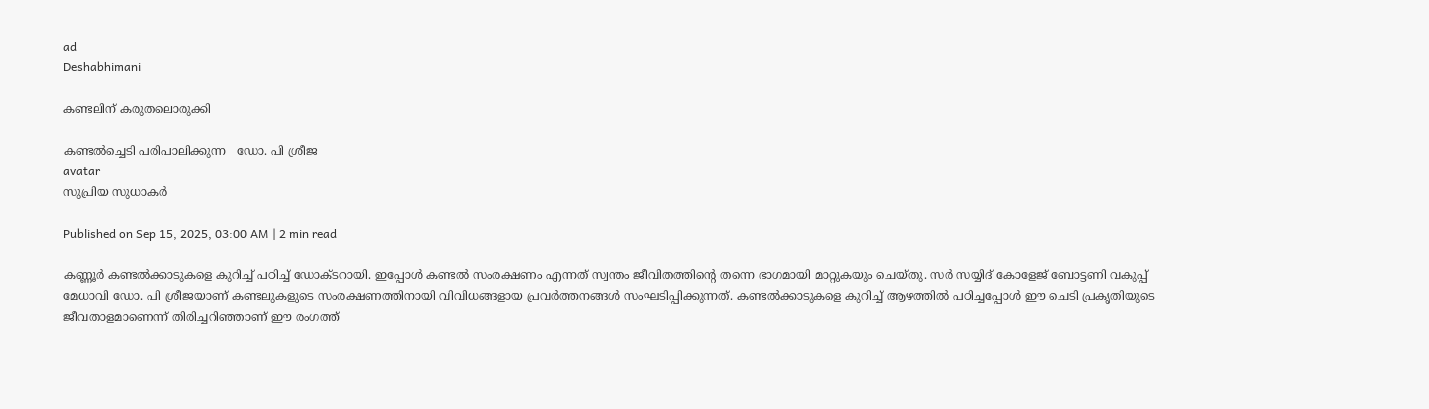ad
Deshabhimani

കണ്ടലിന് കരുതലൊരുക്കി

കണ്ടൽച്ചെടി പരിപാലിക്കുന്ന   ഡോ. പി ശ്രീജ
avatar
സുപ്രിയ സുധാകർ

Published on Sep 15, 2025, 03:00 AM | 2 min read

കണ്ണൂർ കണ്ടൽക്കാടുകളെ കുറിച്ച്‌ പഠിച്ച്‌ ഡോക്ടറായി. ഇപ്പോൾ കണ്ടൽ സംരക്ഷണം എന്നത്‌ സ്വന്തം ജീവിതത്തിന്റെ തന്നെ ഭാഗമായി മാറ്റുകയും ചെയ്‌തു. സർ സയ്യിദ്‌ കോളേജ്‌ ബോട്ടണി വകുപ്പ്‌ മേധാവി ഡോ. പി ശ്രീജയാണ്‌ കണ്ടലുകളുടെ സംരക്ഷണത്തിനായി വിവിധങ്ങളായ പ്രവർത്തനങ്ങൾ സംഘടിപ്പിക്കുന്നത്‌. കണ്ടൽക്കാടുകളെ കുറിച്ച്‌ ആഴത്തിൽ പഠിച്ചപ്പോൾ ഇ‍ൗ ചെടി പ്രകൃതിയുടെ ജീവതാളമാണെന്ന്‌ തിരിച്ചറിഞ്ഞാണ്‌ ഇ‍ൗ രംഗത്ത്‌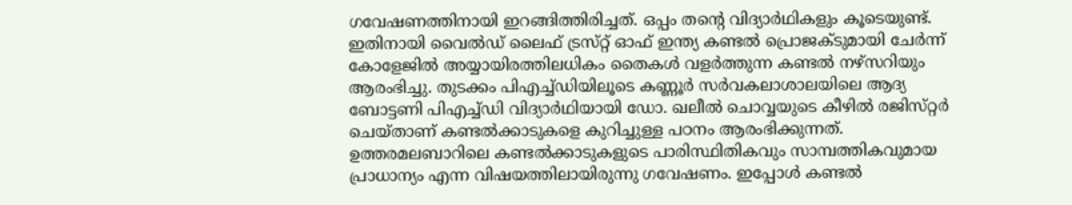ഗവേഷണത്തിനായി ഇറങ്ങിത്തിരിച്ചത്‌. ഒപ്പം തന്റെ വിദ്യാർഥികളും കൂടെയുണ്ട്‌. ഇതിനായി വൈൽഡ്‌ ലൈഫ്‌ ട്രസ്‌റ്റ്‌ ഓഫ്‌ ഇന്ത്യ കണ്ടൽ പ്രൊജക്ടുമായി ചേർന്ന്‌ കോളേജിൽ അയ്യായിരത്തിലധികം തൈകൾ വളർത്തുന്ന കണ്ടൽ നഴ്‌സറിയും ആരംഭിച്ചു. തുടക്കം പിഎച്ച്‌ഡിയിലൂടെ കണ്ണൂർ സർവകലാശാലയിലെ ആദ്യ ബോട്ടണി പിഎച്ച്‌ഡി വിദ്യാർഥിയായി ഡോ. ഖലീൽ ചൊവ്വയുടെ കീഴിൽ രജിസ്‌റ്റർ ചെയ്‌താണ്‌ കണ്ടൽക്കാടുകളെ കുറിച്ചുള്ള പഠനം ആരംഭിക്കുന്നത്‌. ഉത്തരമലബാറിലെ കണ്ടൽക്കാടുകളുടെ പാരിസ്ഥിതികവും സാമ്പത്തികവുമായ പ്രാധാന്യം എന്ന വിഷയത്തിലായിരുന്നു ഗവേഷണം. ഇപ്പോൾ കണ്ടൽ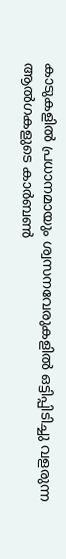കാടുകളിൽ പ്രധാനമായും ശ്വസനവേരുകളിൽ ഒട്ടിപ്പിടിച്ചു വളരുന്ന ആൽഗകളുടെ കാർബൺ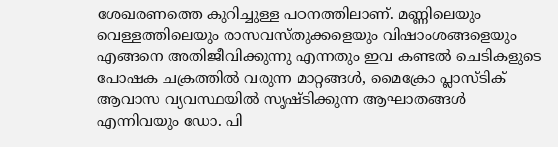ശേഖരണത്തെ കുറിച്ചുള്ള പഠനത്തിലാണ്‌. മണ്ണിലെയും വെള്ളത്തിലെയും രാസവസ്‌തുക്കളെയും വിഷാംശങ്ങളെയും എങ്ങനെ അതിജീവിക്കുന്നു എന്നതും ഇവ കണ്ടൽ ചെടികളുടെ പോഷക ചക്രത്തിൽ വരുന്ന മാറ്റങ്ങൾ, മൈക്രോ പ്ലാസ്ടിക് ആവാസ വ്യവസ്ഥയിൽ സൃഷ്ടിക്കുന്ന ആഘാതങ്ങൾ എന്നിവയും ഡോ. പി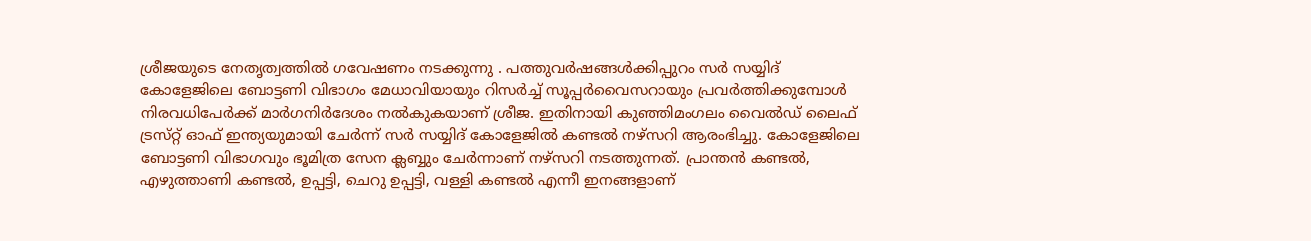ശ്രീജയുടെ നേതൃത്വത്തിൽ ഗവേഷണം നടക്കുന്നു . പത്തുവർഷങ്ങൾക്കിപ്പുറം സർ സയ്യിദ്‌ കോളേജിലെ ബോട്ടണി വിഭാഗം മേധാവിയായും റിസർച്ച്‌ സൂപ്പർവൈസറായും പ്രവർത്തിക്കുമ്പോൾ നിരവധിപേർക്ക്‌ മാർഗനിർദേശം നൽകുകയാണ്‌ ശ്രീജ. ഇതിനായി കുഞ്ഞിമംഗലം വൈൽഡ്‌ ലൈഫ്‌ ട്രസ്‌റ്റ്‌ ഓഫ്‌ ഇന്ത്യയുമായി ചേർന്ന്‌ സർ സയ്യിദ്‌ കോളേജിൽ കണ്ടൽ നഴ്‌സറി ആരംഭിച്ചു. കോളേജിലെ ബോട്ടണി വിഭാഗവും ഭൂമിത്ര സേന ക്ലബ്ബും ചേർന്നാണ്‌ നഴ്‌സറി നടത്തുന്നത്‌. പ്രാന്തൻ കണ്ടൽ, എഴുത്താണി കണ്ടൽ, ഉപ്പട്ടി, ചെറു ഉപ്പട്ടി, വള്ളി കണ്ടൽ എന്നീ ഇനങ്ങളാണ്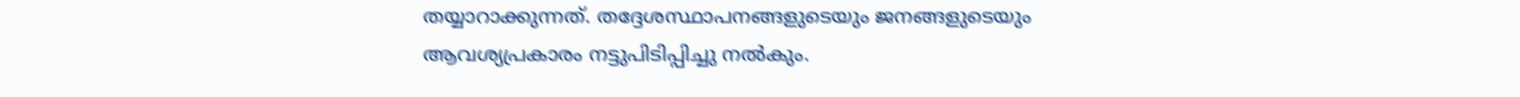തയ്യാറാക്കുന്നത്. തദ്ദേശസ്ഥാപനങ്ങളുടെയും ജനങ്ങളുടെയും ആവശ്യപ്രകാരം നട്ടുപിടിപ്പിച്ചു നൽകും.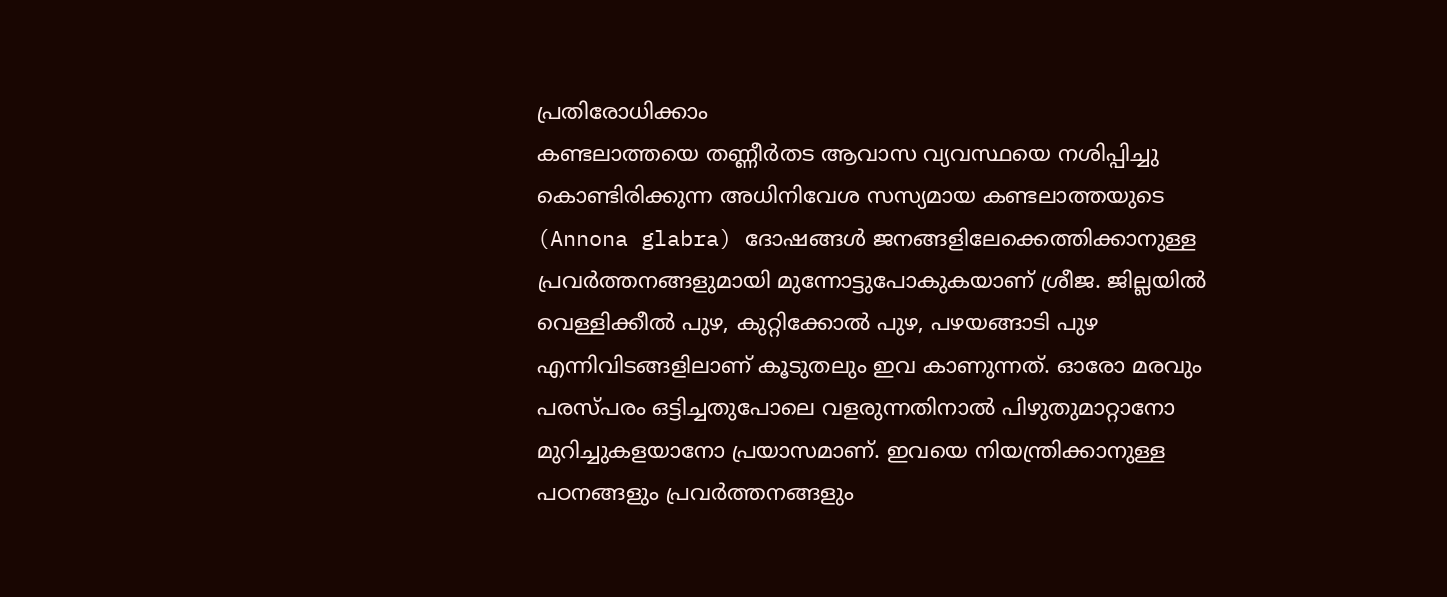പ്രതിരോധിക്കാം
കണ്ടലാത്തയെ തണ്ണീർതട ആവാസ വ്യവസ്ഥയെ നശിപ്പിച്ചു കൊണ്ടിരിക്കുന്ന അധിനിവേശ സസ്യമായ കണ്ടലാത്തയുടെ (Annona glabra) ദോഷങ്ങൾ ജനങ്ങളിലേക്കെത്തിക്കാനുള്ള പ്രവർത്തനങ്ങളുമായി മുന്നോട്ടുപോകുകയാണ്‌ ശ്രീജ. ജില്ലയിൽ വെള്ളിക്കീൽ പുഴ, കുറ്റിക്കോൽ പുഴ, പഴയങ്ങാടി പുഴ എന്നിവിടങ്ങളിലാണ് കൂടുതലും ഇവ കാണുന്നത്. ഓരോ മരവും പരസ്‌പരം ഒട്ടിച്ചതുപോലെ വളരുന്നതിനാൽ പിഴുതുമാറ്റാനോ മുറിച്ചുകളയാനോ പ്രയാസമാണ്‌. ഇവയെ നിയന്ത്രിക്കാനുള്ള പഠനങ്ങളും പ്രവർത്തനങ്ങളും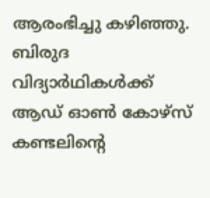ആരംഭിച്ചു കഴിഞ്ഞു. ബിരുദ വിദ്യാർഥികൾക്ക്‌ ആഡ്‌ ഓൺ കോഴ്‌സ്‌ കണ്ടലിന്റെ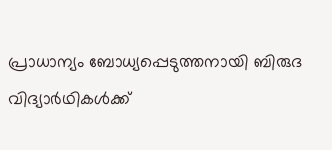പ്രാധാന്യം ബോധ്യപ്പെടുത്തനായി ബിരുദ വിദ്യാർഥികൾക്ക്‌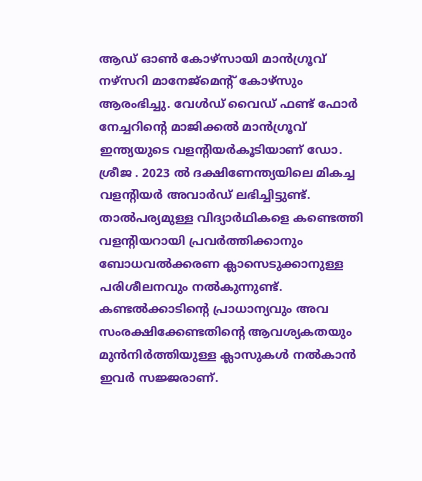ആഡ്‌ ഓൺ കോഴ്‌സായി മാൻഗ്രൂവ് നഴ്‌സറി മാനേജ്‌മെന്റ്‌ കോഴ്‌സും ആരംഭിച്ചു. വേൾഡ്‌ വൈഡ്‌ ഫണ്ട്‌ ഫോർ നേച്ചറിന്റെ മാജിക്കൽ മാൻഗ്രൂവ്‌ ഇന്ത്യയുടെ വളന്റിയർകൂടിയാണ്‌ ഡോ. ശ്രീജ . 2023 ൽ ദക്ഷിണേന്ത്യയിലെ മികച്ച വളന്റിയർ അവാർഡ് ലഭിച്ചിട്ടുണ്ട്. താൽപര്യമുള്ള വിദ്യാർഥികളെ കണ്ടെത്തി വളന്റിയറായി പ്രവർത്തിക്കാനും ബോധവൽക്കരണ ക്ലാസെടുക്കാനുള്ള പരിശീലനവും നൽകുന്നുണ്ട്‌. കണ്ടൽക്കാടിന്റെ പ്രാധാന്യവും അവ സംരക്ഷിക്കേണ്ടതിന്റെ ആവശ്യകതയും മുൻനിർത്തിയുള്ള ക്ലാസുകൾ നൽകാൻ ഇവർ സജ്ജരാണ്‌.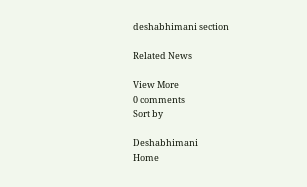deshabhimani section

Related News

View More
0 comments
Sort by

Deshabhimani
Home